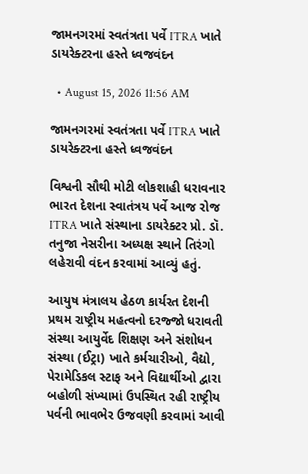જામનગરમાં સ્વતંત્રતા પર્વે ITRA ખાતે ડાયરેક્ટરના હસ્તે ધ્વજવંદન

  • August 15, 2026 11:56 AM

જામનગરમાં સ્વતંત્રતા પર્વે ITRA ખાતે ડાયરેક્ટરના હસ્તે ધ્વજવંદન

વિશ્વની સૌથી મોટી લોકશાહી ધરાવનાર ભારત દેશના સ્વાતંત્રય પર્વે આજ રોજ ITRA ખાતે સંસ્થાના ડાયરેક્ટર પ્રો. ડૉ. તનુજા નેસરીના અધ્યક્ષ સ્થાને તિરંગો લહેરાવી વંદન કરવામાં આવ્યું હતું.

આયુષ મંત્રાલય હેઠળ કાર્યરત દેશની પ્રથમ રાષ્ટ્રીય મહત્વનો દરજ્જો ધરાવતી સંસ્થા આયુર્વેદ શિક્ષણ અને સંશોધન સંસ્થા (ઈટ્રા) ખાતે કર્મચારીઓ, વૈદ્યો, પેરામેડિકલ સ્ટાફ અને વિદ્યાર્થીઓ દ્વારા બહોળી સંખ્યામાં ઉપસ્થિત રહી રાષ્ટ્રીય પર્વની ભાવભેર ઉજવણી કરવામાં આવી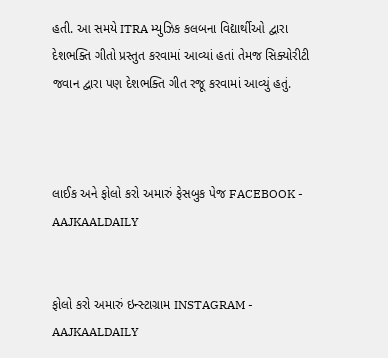હતી. આ સમયે ITRA મ્યુઝિક કલબના વિદ્યાર્થીઓ દ્વારા દેશભક્તિ ગીતો પ્રસ્તુત કરવામાં આવ્યાં હતાં તેમજ સિક્યોરીટી જવાન દ્વારા પણ દેશભક્તિ ગીત રજૂ કરવામાં આવ્યું હતું.



લાઈક અને ફોલો કરો અમારું ફેસબુક પેજ FACEBOOK - AAJKAALDAILY


ફોલો કરો અમારું ઇન્સ્ટાગ્રામ INSTAGRAM - AAJKAALDAILY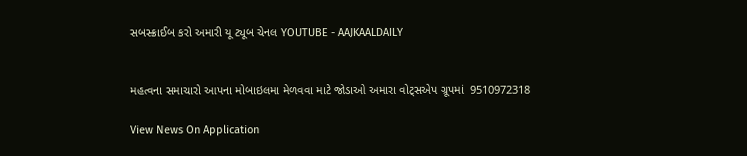સબસ્ક્રાઈબ કરો અમારી યૂ ટ્યૂબ ચેનલ YOUTUBE - AAJKAALDAILY


મહત્વના સમાચારો આપના મોબાઇલમા મેળવવા માટે જોડાઓ અમારા વોટ્સએપ ગ્રૂપમાં  9510972318

View News On Application